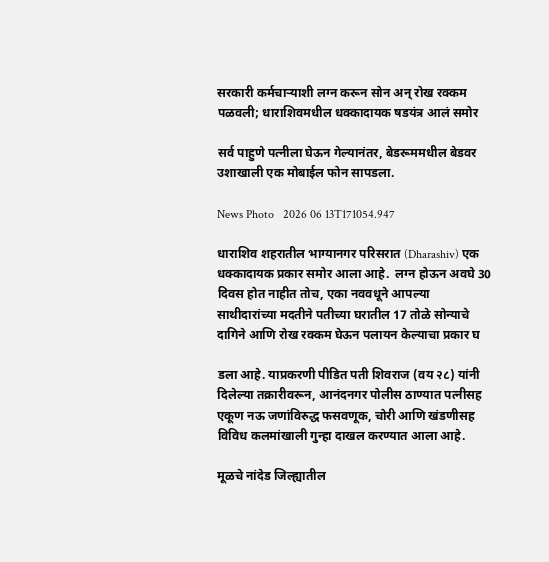सरकारी कर्मचाऱ्याशी लग्न करून सोन अन् रोख रक्कम पळवली; धाराशिवमधील धक्कादायक षडयंत्र आलं समोर

सर्व पाहुणे पत्नीला घेऊन गेल्यानंतर, बेडरूममधील बेडवर उशाखाली एक मोबाईल फोन सापडला.

News Photo   2026 06 13T171054.947

धाराशिव शहरातील भाग्यानगर परिसरात (Dharashiv) एक धक्कादायक प्रकार समोर आला आहे.  लग्न होऊन अवघे 30 दिवस होत नाहीत तोच, एका नववधूने आपल्या साथीदारांच्या मदतीने पतीच्या घरातील 17 तोळे सोन्याचे दागिने आणि रोख रक्कम घेऊन पलायन केल्याचा प्रकार घ

डला आहे. याप्रकरणी पीडित पती शिवराज (वय २८) यांनी दिलेल्या तक्रारीवरून, आनंदनगर पोलीस ठाण्यात पत्नीसह एकूण नऊ जणांविरुद्ध फसवणूक, चोरी आणि खंडणीसह विविध कलमांखाली गुन्हा दाखल करण्यात आला आहे.

मूळचे नांदेड जिल्ह्यातील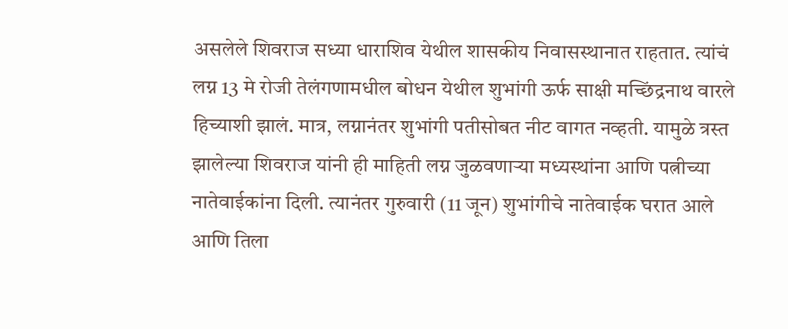असलेले शिवराज सध्या धाराशिव येथील शासकीय निवासस्थानात राहतात. त्यांचं लग्न 13 मे रोजी तेलंगणामधील बोधन येथील शुभांगी ऊर्फ साक्षी मच्छिंद्रनाथ वारले हिच्याशी झालं. मात्र, लग्नानंतर शुभांगी पतीसोबत नीट वागत नव्हती. यामुळे त्रस्त झालेल्या शिवराज यांनी ही माहिती लग्न जुळवणाऱ्या मध्यस्थांना आणि पत्नीच्या नातेवाईकांना दिली. त्यानंतर गुरुवारी (11 जून) शुभांगीचे नातेवाईक घरात आले आणि तिला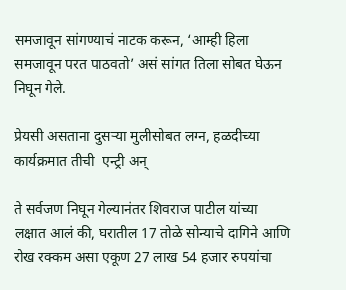समजावून सांगण्याचं नाटक करून, ‘आम्ही हिला समजावून परत पाठवतो’ असं सांगत तिला सोबत घेऊन निघून गेले.

प्रेयसी असताना दुसऱ्या मुलीसोबत लग्न, हळदीच्या कार्यक्रमात तीची  एन्ट्री अन्

ते सर्वजण निघून गेल्यानंतर शिवराज पाटील यांच्या लक्षात आलं की, घरातील 17 तोळे सोन्याचे दागिने आणि रोख रक्कम असा एकूण 27 लाख 54 हजार रुपयांचा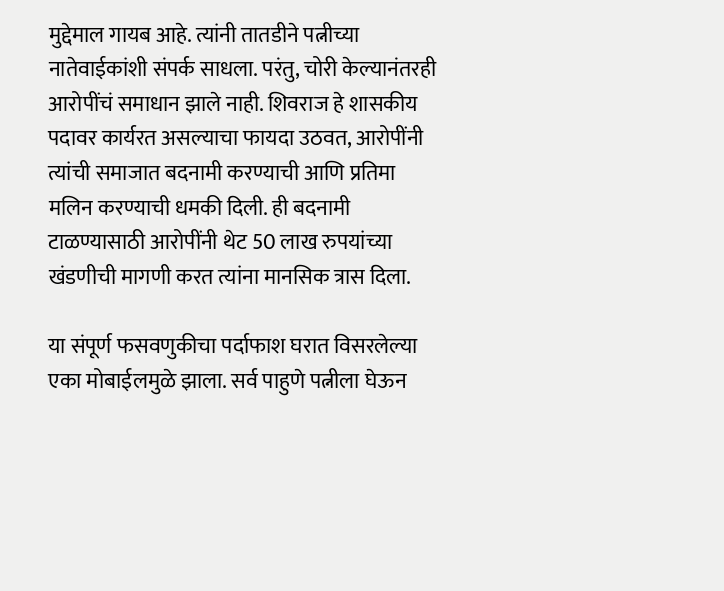मुद्देमाल गायब आहे. त्यांनी तातडीने पत्नीच्या नातेवाईकांशी संपर्क साधला. परंतु, चोरी केल्यानंतरही आरोपींचं समाधान झाले नाही. शिवराज हे शासकीय पदावर कार्यरत असल्याचा फायदा उठवत, आरोपींनी त्यांची समाजात बदनामी करण्याची आणि प्रतिमा मलिन करण्याची धमकी दिली. ही बदनामी टाळण्यासाठी आरोपींनी थेट 50 लाख रुपयांच्या खंडणीची मागणी करत त्यांना मानसिक त्रास दिला.

या संपूर्ण फसवणुकीचा पर्दाफाश घरात विसरलेल्या एका मोबाईलमुळे झाला. सर्व पाहुणे पत्नीला घेऊन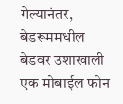गेल्यानंतर, बेडरूममधील बेडवर उशाखाली एक मोबाईल फोन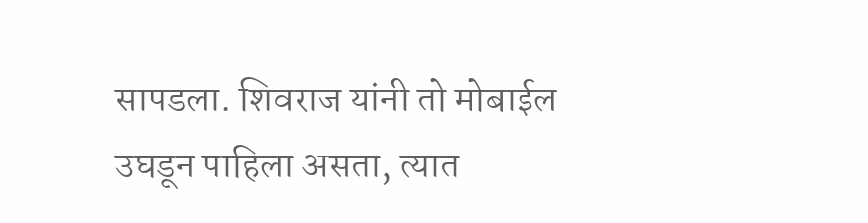सापडला. शिवराज यांनी तो मोबाईल उघडून पाहिला असता, त्यात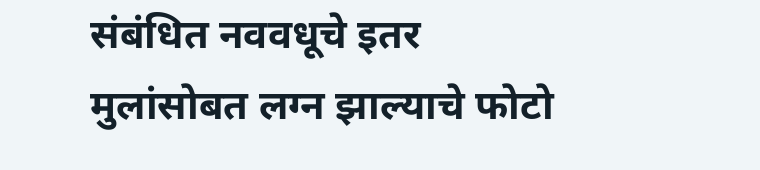संबंधित नववधूचे इतर मुलांसोबत लग्न झाल्याचे फोटो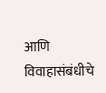आणि विवाहासंबंधीचे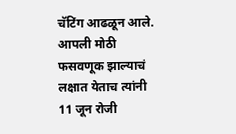चॅटिंग आढळून आले. आपली मोठी फसवणूक झाल्याचं लक्षात येताच त्यांनी 11 जून रोजी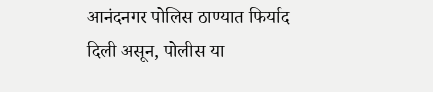आनंदनगर पोलिस ठाण्यात फिर्याद दिली असून, पोलीस या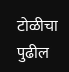टोळीचा पुढील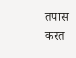तपास करत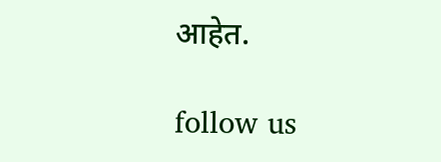आहेत.

follow us